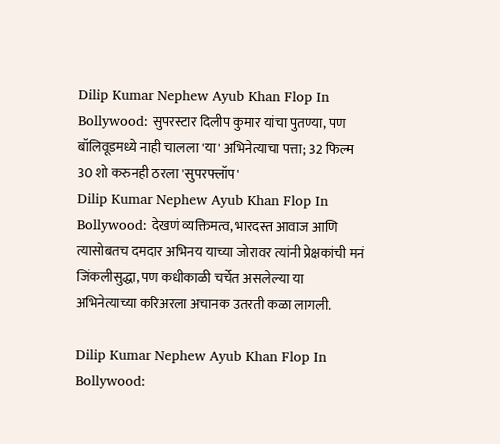Dilip Kumar Nephew Ayub Khan Flop In Bollywood: सुपरस्टार दिलीप कुमार यांचा पुतण्या, पण बॉलिवूडमध्ये नाही चालला 'या' अभिनेत्याचा पत्ता; 32 फिल्म 30 शो करुनही ठरला 'सुपरफ्लॉप'
Dilip Kumar Nephew Ayub Khan Flop In Bollywood: देखणं व्यक्तिमत्व, भारदस्त आवाज आणि त्यासोबतच दमदार अभिनय याच्या जोरावर त्यांनी प्रेक्षकांची मनं जिंकलीसुद्धा, पण कधीकाळी चर्चेत असलेल्या या अभिनेत्याच्या करिअरला अचानक उतरती कळा लागली.

Dilip Kumar Nephew Ayub Khan Flop In Bollywood: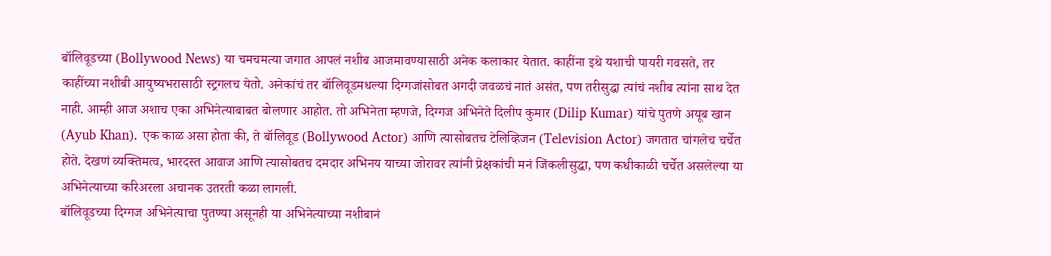बॉलिवूडच्या (Bollywood News) या चमचमत्या जगात आपलं नशीब आजमावण्यासाठी अनेक कलाकार येतात. काहींना इथे यशाची पायरी गवसते, तर काहींच्या नशीबी आयुष्यभरासाठी स्ट्रगलच येतो. अनेकांचं तर बॉलिवूडमधल्या दिग्गजांसोबत अगदी जवळचं नातं असंत, पण तरीसुद्धा त्यांचं नशीब त्यांना साथ देत नाही. आम्ही आज अशाच एका अभिनेत्याबाबत बोलणार आहोत. तो अभिनेता म्हणजे, दिग्गज अभिनेते दिलीप कुमार (Dilip Kumar) यांचे पुतणे अयूब खान (Ayub Khan). एक काळ असा होता की, ते बॉलिवूड (Bollywood Actor) आणि त्यासोबतच टेलिव्हिजन (Television Actor) जगतात चांगलेच चर्चेत होते. देखणं व्यक्तिमत्व, भारदस्त आवाज आणि त्यासोबतच दमदार अभिनय याच्या जोरावर त्यांनी प्रेक्षकांची मनं जिंकलीसुद्धा, पण कधीकाळी चर्चेत असलेल्या या अभिनेत्याच्या करिअरला अचानक उतरती कळा लागली.
बॉलिवूडच्या दिग्गज अभिनेत्याचा पुतण्या असूनही या अभिनेत्याच्या नशीबानं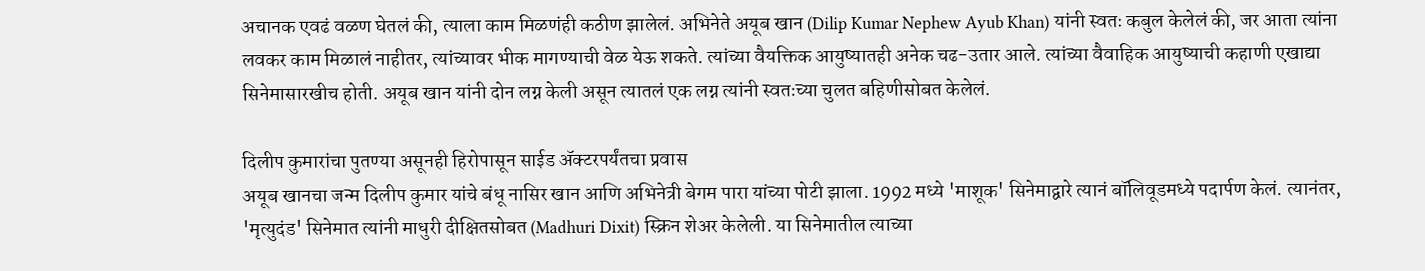अचानक एवढं वळण घेतलं की, त्याला काम मिळणंही कठीण झालेलं. अभिनेते अयूब खान (Dilip Kumar Nephew Ayub Khan) यांनी स्वतः कबुल केलेलं की, जर आता त्यांना लवकर काम मिळालं नाहीतर, त्यांच्यावर भीक मागण्याची वेळ येऊ शकते. त्यांच्या वैयक्तिक आयुष्यातही अनेक चढ-उतार आले. त्यांच्या वैवाहिक आयुष्याची कहाणी एखाद्या सिनेमासारखीच होती. अयूब खान यांनी दोन लग्न केली असून त्यातलं एक लग्न त्यांनी स्वतःच्या चुलत बहिणीसोबत केलेलं.

दिलीप कुमारांचा पुतण्या असूनही हिरोपासून साईड ॲक्टरपर्यंतचा प्रवास
अयूब खानचा जन्म दिलीप कुमार यांचे बंधू नासिर खान आणि अभिनेत्री बेगम पारा यांच्या पोटी झाला. 1992 मध्ये 'माशूक' सिनेमाद्वारे त्यानं बॉलिवूडमध्ये पदार्पण केलं. त्यानंतर, 'मृत्युदंड' सिनेमात त्यांनी माधुरी दीक्षितसोबत (Madhuri Dixit) स्क्रिन शेअर केलेली. या सिनेमातील त्याच्या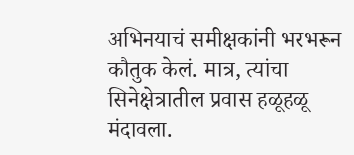अभिनयाचं समीक्षकांनी भरभरून कौतुक केलं. मात्र, त्यांचा सिनेक्षेत्रातील प्रवास हळूहळू मंदावला.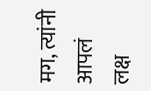मग, त्यांनी आपलं लक्ष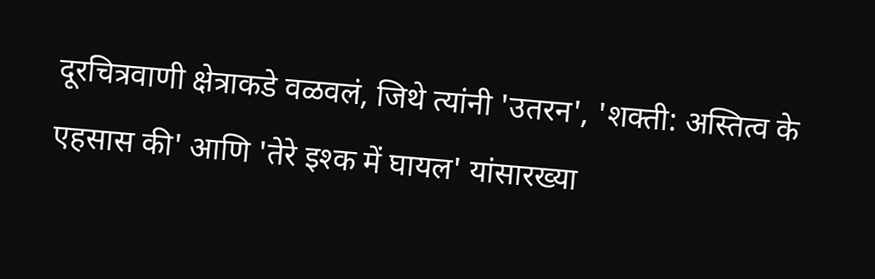दूरचित्रवाणी क्षेत्राकडे वळवलं, जिथे त्यांनी 'उतरन', 'शक्ती: अस्तित्व के एहसास की' आणि 'तेरे इश्क में घायल' यांसारख्या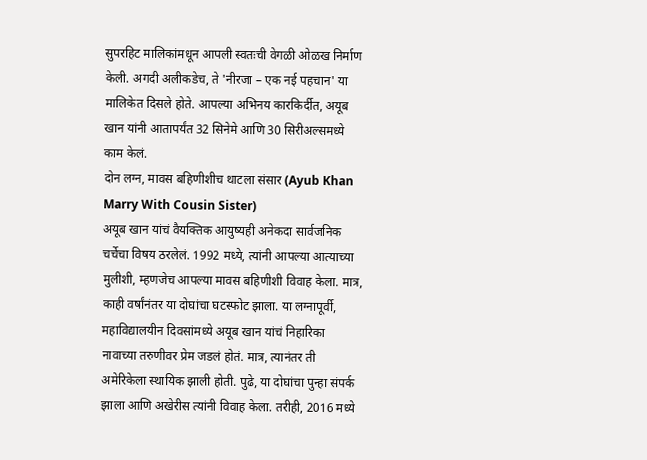सुपरहिट मालिकांमधून आपली स्वतःची वेगळी ओळख निर्माण केली. अगदी अलीकडेच, ते 'नीरजा – एक नई पहचान' या मालिकेत दिसले होते. आपल्या अभिनय कारकिर्दीत, अयूब खान यांनी आतापर्यंत 32 सिनेमे आणि 30 सिरीअल्समध्ये काम केलं.
दोन लग्न, मावस बहिणीशीच थाटला संसार (Ayub Khan Marry With Cousin Sister)
अयूब खान यांचं वैयक्तिक आयुष्यही अनेकदा सार्वजनिक चर्चेचा विषय ठरलेलं. 1992 मध्ये, त्यांनी आपल्या आत्याच्या मुलीशी, म्हणजेच आपल्या मावस बहिणीशी विवाह केला. मात्र, काही वर्षांनंतर या दोघांचा घटस्फोट झाला. या लग्नापूर्वी, महाविद्यालयीन दिवसांमध्ये अयूब खान यांचं निहारिका नावाच्या तरुणीवर प्रेम जडलं होतं. मात्र, त्यानंतर ती अमेरिकेला स्थायिक झाली होती. पुढे, या दोघांचा पुन्हा संपर्क झाला आणि अखेरीस त्यांनी विवाह केला. तरीही, 2016 मध्ये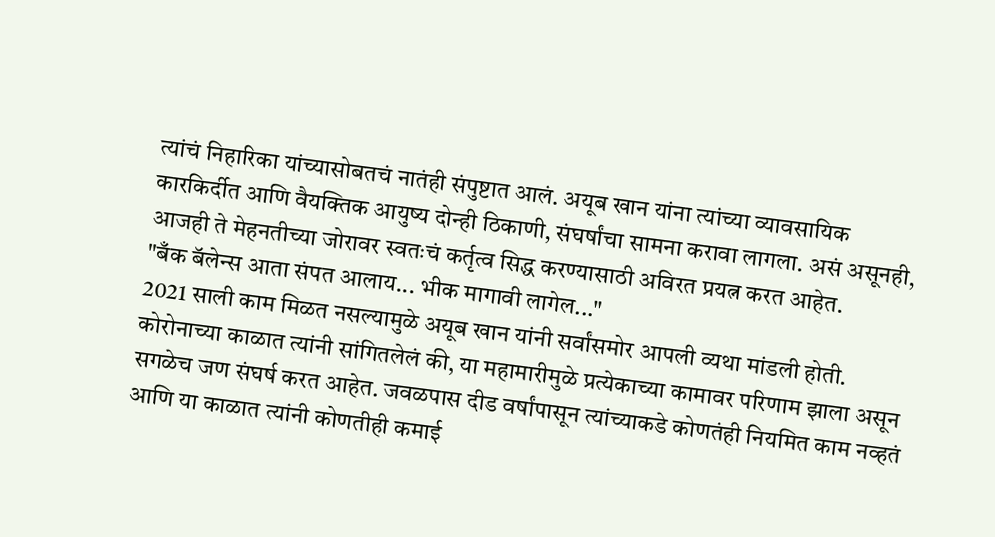त्यांचं निहारिका यांच्यासोबतचं नातंही संपुष्टात आलं. अयूब खान यांना त्यांच्या व्यावसायिक कारकिर्दीत आणि वैयक्तिक आयुष्य दोन्ही ठिकाणी, संघर्षांचा सामना करावा लागला. असं असूनही, आजही ते मेहनतीच्या जोरावर स्वतःचं कर्तृत्व सिद्ध करण्यासाठी अविरत प्रयत्न करत आहेत.
"बँक बॅलेन्स आता संपत आलाय... भीक मागावी लागेल..."
2021 साली काम मिळत नसल्यामुळे अयूब खान यांनी सर्वांसमोर आपली व्यथा मांडली होती. कोरोनाच्या काळात त्यांनी सांगितलेलं की, या महामारीमुळे प्रत्येकाच्या कामावर परिणाम झाला असून सगळेच जण संघर्ष करत आहेत. जवळपास दीड वर्षांपासून त्यांच्याकडे कोणतंही नियमित काम नव्हतं आणि या काळात त्यांनी कोणतीही कमाई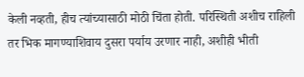केली नव्हती, हीच त्यांच्यासाठी मोठी चिंता होती. परिस्थिती अशीच राहिली तर भिक मागण्याशिवाय दुसरा पर्याय उरणार नाही, अशीही भीती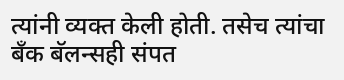त्यांनी व्यक्त केली होती. तसेच त्यांचा बँक बॅलन्सही संपत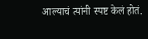आल्याचं त्यांनी स्पष्ट केलं होतं.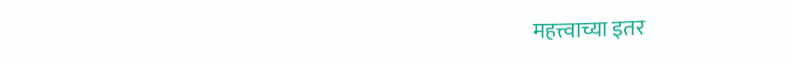महत्त्वाच्या इतर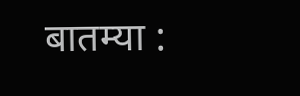बातम्या :